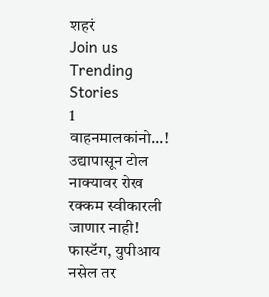शहरं
Join us
Trending Stories
1
वाहनमालकांनो...! उद्यापासून टोल नाक्यावर रोख रक्कम स्वीकारली जाणार नाही! फास्टॅग, युपीआय नसेल तर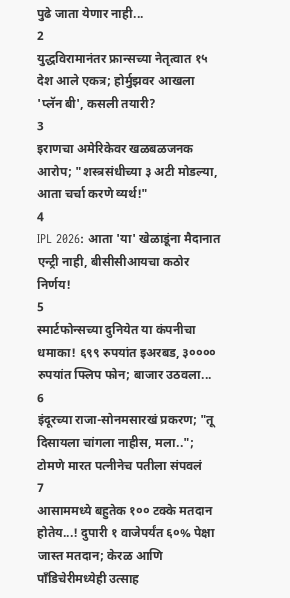पुढे जाता येणार नाही...
2
युद्धविरामानंतर फ्रान्सच्या नेतृत्वात १५ देश आले एकत्र; होर्मुझवर आखला 'प्लॅन बी', कसली तयारी?
3
इराणचा अमेरिकेवर खळबळजनक आरोप; "शस्त्रसंधीच्या ३ अटी मोडल्या, आता चर्चा करणे व्यर्थ!"
4
IPL 2026: आता 'या' खेळाडूंना मैदानात एन्ट्री नाही, बीसीसीआयचा कठोर निर्णय!
5
स्मार्टफोन्सच्या दुनियेत या कंपनीचा धमाका! ६९९ रुपयांत इअरबड, ३०००० रुपयांत फ्लिप फोन; बाजार उठवला...
6
इंदूरच्या राजा-सोनमसारखं प्रकरण; "तू दिसायला चांगला नाहीस, मला..";  टोमणे मारत पत्नीनेच पतीला संपवलं
7
आसाममध्ये बहुतेक १०० टक्के मतदान होतेय...! दुपारी १ वाजेपर्यंत ६०% पेक्षा जास्त मतदान; केरळ आणि पाँडिचेरीमध्येही उत्साह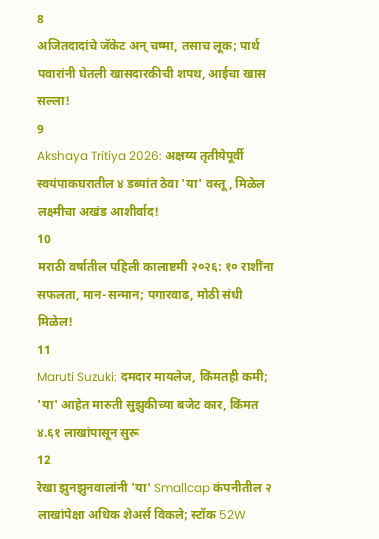8
अजितदादांचे जॅकेट अन् चष्मा, तसाच लूक; पार्थ पवारांनी घेतली खासदारकीची शपथ, आईचा खास सल्ला!
9
Akshaya Tritiya 2026: अक्षय्य तृतीयेपूर्वी स्वयंपाकघरातील ४ डब्यांत ठेवा 'या' वस्तू, मिळेल लक्ष्मीचा अखंड आशीर्वाद!
10
मराठी वर्षातील पहिली कालाष्टमी २०२६: १० राशींना सफलता, मान-सन्मान; पगारवाढ, मोठी संधी मिळेल!
11
Maruti Suzuki: दमदार मायलेज, किंमतही कमी; 'या' आहेत मारुती सुझुकीच्या बजेट कार, किंमत ४.६१ लाखांपासून सुरू
12
रेखा झुनझुनवालांनी 'या' Smallcap कंपनीतील २ लाखांपेक्षा अधिक शेअर्स विकले; स्टॉक 52W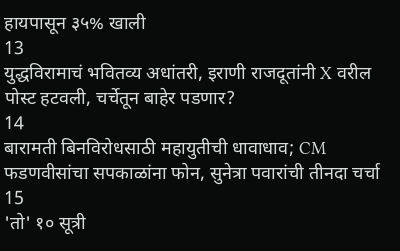हायपासून ३५% खाली
13
युद्धविरामाचं भवितव्य अधांतरी, इराणी राजदूतांनी X वरील पोस्ट हटवली, चर्चेतून बाहेर पडणार?
14
बारामती बिनविरोधसाठी महायुतीची धावाधाव; CM फडणवीसांचा सपकाळांना फोन, सुनेत्रा पवारांची तीनदा चर्चा
15
'तो' १० सूत्री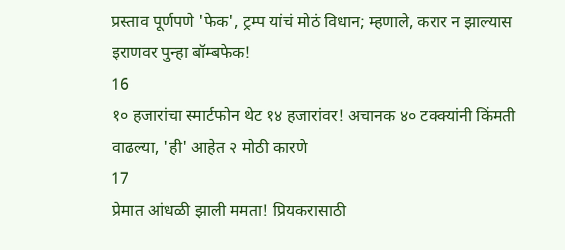प्रस्ताव पूर्णपणे 'फेक', ट्रम्प यांचं मोठं विधान; म्हणाले, करार न झाल्यास इराणवर पुन्हा बॉम्बफेक!
16
१० हजारांचा स्मार्टफोन थेट १४ हजारांवर! अचानक ४० टक्क्यांनी किंमती वाढल्या, 'ही' आहेत २ मोठी कारणे
17
प्रेमात आंधळी झाली ममता! प्रियकरासाठी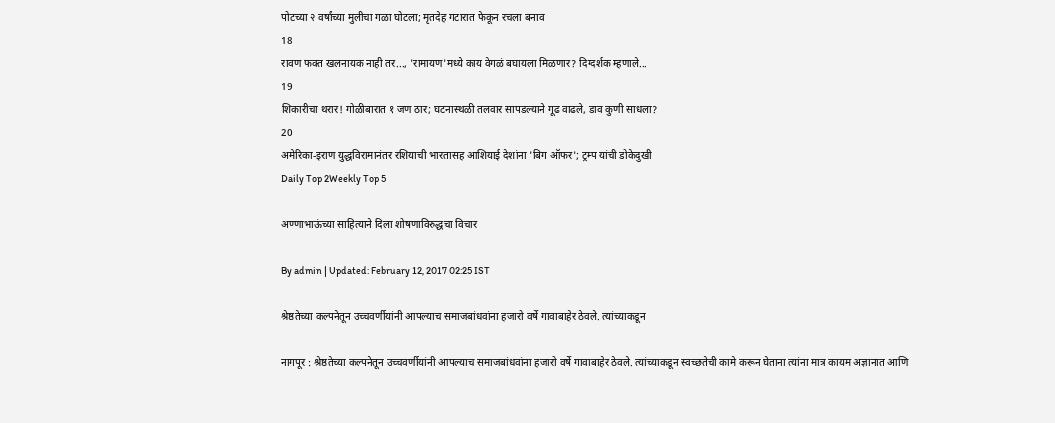पोटच्या २ वर्षांच्या मुलीचा गळा घोटला; मृतदेह गटारात फेकून रचला बनाव
18
रावण फक्त खलनायक नाही तर..., 'रामायण'मध्ये काय वेगळं बघायला मिळणार? दिग्दर्शक म्हणाले...
19
शिकारीचा थरार! गोळीबारात १ जण ठार; घटनास्थळी तलवार सापडल्याने गूढ वाढले, डाव कुणी साधला?
20
अमेरिका-इराण युद्धविरामानंतर रशियाची भारतासह आशियाई देशांना 'बिग ऑफर'; ट्रम्प यांची डोकेदुखी
Daily Top 2Weekly Top 5

अण्णाभाऊंच्या साहित्याने दिला शोषणाविरुद्धचा विचार

By admin | Updated: February 12, 2017 02:25 IST

श्रेष्ठतेच्या कल्पनेतून उच्चवर्णीयांनी आपल्याच समाजबांधवांना हजारो वर्षे गावाबाहेर ठेवले. त्यांच्याकडून

नागपूर : श्रेष्ठतेच्या कल्पनेतून उच्चवर्णीयांनी आपल्याच समाजबांधवांना हजारो वर्षे गावाबाहेर ठेवले. त्यांच्याकडून स्वच्छतेची कामे करून घेताना त्यांना मात्र कायम अज्ञानात आणि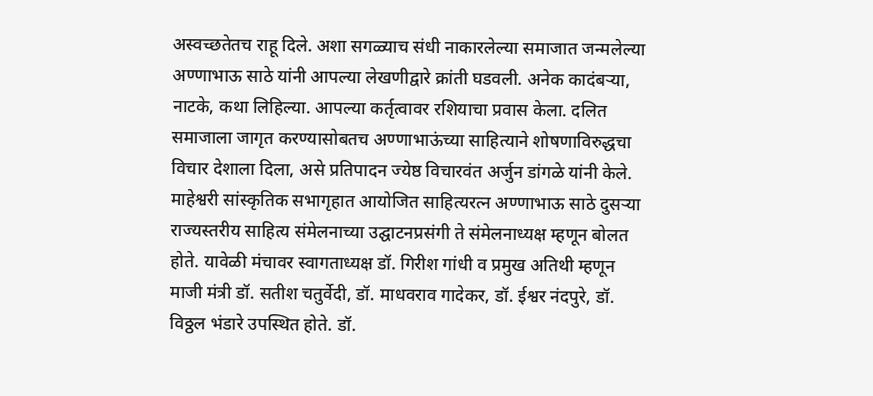अस्वच्छतेतच राहू दिले. अशा सगळ्याच संधी नाकारलेल्या समाजात जन्मलेल्या अण्णाभाऊ साठे यांनी आपल्या लेखणीद्वारे क्रांती घडवली. अनेक कादंबऱ्या, नाटके, कथा लिहिल्या. आपल्या कर्तृत्वावर रशियाचा प्रवास केला. दलित समाजाला जागृत करण्यासोबतच अण्णाभाऊंच्या साहित्याने शोषणाविरुद्धचा विचार देशाला दिला, असे प्रतिपादन ज्येष्ठ विचारवंत अर्जुन डांगळे यांनी केले. माहेश्वरी सांस्कृतिक सभागृहात आयोजित साहित्यरत्न अण्णाभाऊ साठे दुसऱ्या राज्यस्तरीय साहित्य संमेलनाच्या उद्घाटनप्रसंगी ते संमेलनाध्यक्ष म्हणून बोलत होते. यावेळी मंचावर स्वागताध्यक्ष डॉ. गिरीश गांधी व प्रमुख अतिथी म्हणून माजी मंत्री डॉ. सतीश चतुर्वेदी, डॉ. माधवराव गादेकर, डॉ. ईश्वर नंदपुरे, डॉ. विठ्ठल भंडारे उपस्थित होते. डॉ.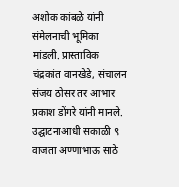अशोक कांबळे यांनी संमेलनाची भूमिका मांडली. प्रास्ताविक चंद्रकांत वानखेडे, संचालन संजय ठोसर तर आभार प्रकाश डोंगरे यांनी मानले. उद्घाटनाआधी सकाळी ९ वाजता अण्णाभाऊ साठे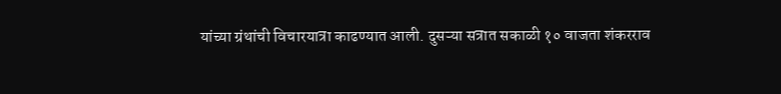यांच्या ग्रंथांची विचारयात्रा काढण्यात आली. दुसऱ्या सत्रात सकाळी १० वाजता शंकरराव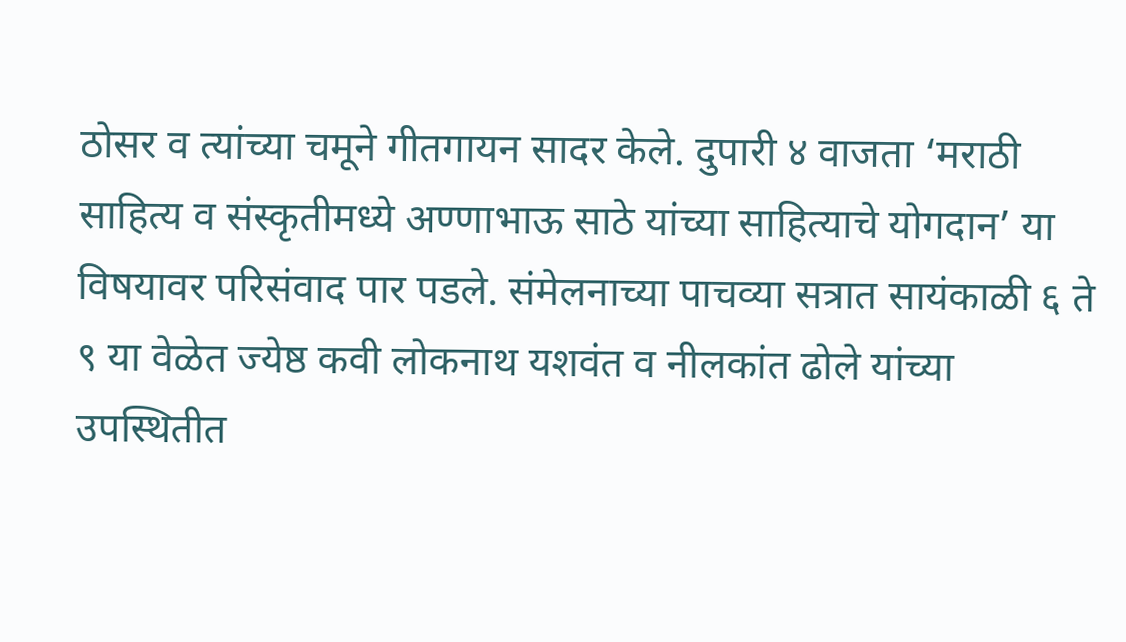ठोसर व त्यांच्या चमूने गीतगायन सादर केले. दुपारी ४ वाजता ‘मराठी साहित्य व संस्कृतीमध्ये अण्णाभाऊ साठे यांच्या साहित्याचे योगदान’ या विषयावर परिसंवाद पार पडले. संमेलनाच्या पाचव्या सत्रात सायंकाळी ६ ते ९ या वेळेत ज्येष्ठ कवी लोकनाथ यशवंत व नीलकांत ढोले यांच्या उपस्थितीत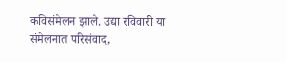कविसंमेलन झाले. उद्या रविवारी या संमेलनात परिसंवाद,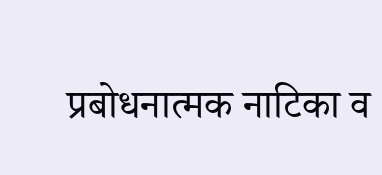प्रबोधनात्मक नाटिका व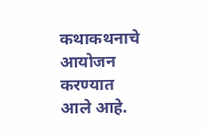कथाकथनाचे आयोजन करण्यात आले आहे.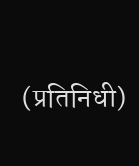(प्रतिनिधी)